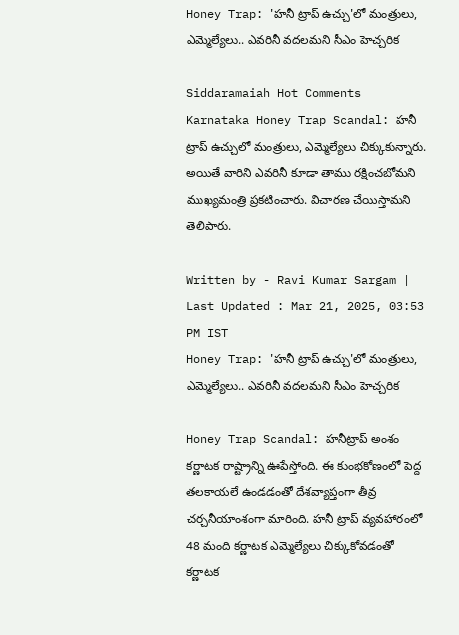Honey Trap: 'హనీ ట్రాప్‌ ఉచ్చు'లో మంత్రులు, ఎమ్మెల్యేలు.. ఎవరినీ వదలమని సీఎం హెచ్చరిక

Siddaramaiah Hot Comments Karnataka Honey Trap Scandal: హనీ ట్రాప్‌ ఉచ్చులో మంత్రులు, ఎమ్మెల్యేలు చిక్కుకున్నారు. అయితే వారిని ఎవరినీ కూడా తాము రక్షించబోమని ముఖ్యమంత్రి ప్రకటించారు. విచారణ చేయిస్తామని తెలిపారు.

Written by - Ravi Kumar Sargam | Last Updated : Mar 21, 2025, 03:53 PM IST
Honey Trap: 'హనీ ట్రాప్‌ ఉచ్చు'లో మంత్రులు, ఎమ్మెల్యేలు.. ఎవరినీ వదలమని సీఎం హెచ్చరిక

Honey Trap Scandal: హనీట్రాప్‌ అంశం కర్ణాటక రాష్ట్రాన్ని ఊపేస్తోంది. ఈ కుంభకోణంలో పెద్ద తలకాయలే ఉండడంతో దేశవ్యాప్తంగా తీవ్ర చర్చనీయాంశంగా మారింది. హనీ ట్రాప్‌ వ్యవహారంలో 48 మంది కర్ణాటక ఎమ్మెల్యేలు చిక్కుకోవడంతో కర్ణాటక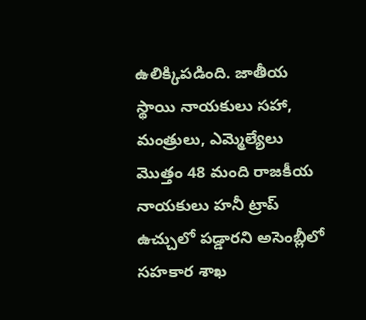ఉలిక్కిపడింది. జాతీయ స్థాయి నాయకులు సహా, మంత్రులు, ఎమ్మెల్యేలు మొత్తం 48 మంది రాజకీయ నాయకులు హనీ ట్రాప్ ఉచ్చులో పడ్డారని అసెంబ్లీలో సహకార శాఖ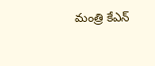మంత్రి కేఎన్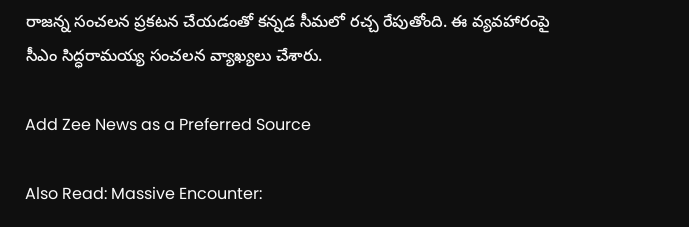రాజన్న సంచలన ప్రకటన చేయడంతో కన్నడ సీమలో రచ్చ రేపుతోంది. ఈ వ్యవహారంపై సీఎం సిద్ధరామయ్య సంచలన వ్యాఖ్యలు చేశారు.

Add Zee News as a Preferred Source

Also Read: Massive Encounter: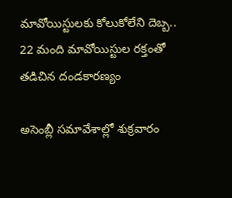మావోయిస్టులకు కోలుకోలేని దెబ్బ.. 22 మంది మావోయిస్టుల రక్తంతో తడిచిన దండకారణ్యం

అసెంబ్లీ సమావేశాల్లో శుక్రవారం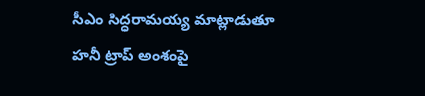సీఎం సిద్ధరామయ్య మాట్లాడుతూ హనీ ట్రాప్‌ అంశంపై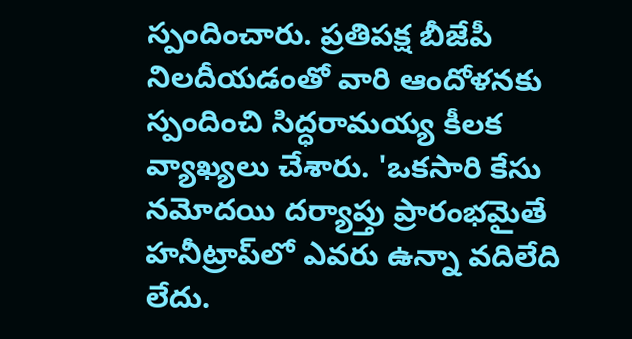స్పందించారు. ప్రతిపక్ష బీజేపీ నిలదీయడంతో వారి ఆందోళనకు స్పందించి సిద్ధరామయ్య కీలక వ్యాఖ్యలు చేశారు. 'ఒకసారి కేసు నమోదయి దర్యాప్తు ప్రారంభమైతే హనీట్రాప్‌లో ఎవరు ఉన్నా వదిలేది లేదు.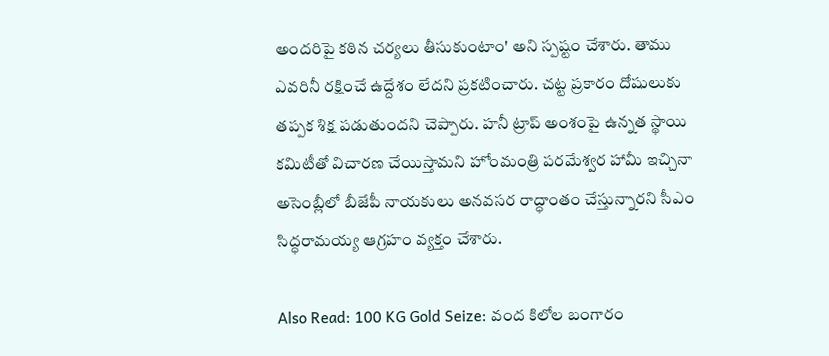అందరిపై కఠిన చర్యలు తీసుకుంటాం' అని స్పష్టం చేశారు. తాము ఎవరినీ రక్షించే ఉద్దేశం లేదని ప్రకటించారు. చట్ట ప్రకారం దోషులుకు తప్పక శిక్ష పడుతుందని చెప్పారు. హనీ ట్రాప్‌ అంశంపై ఉన్నత స్థాయి కమిటీతో విచారణ చేయిస్తామని హోంమంత్రి పరమేశ్వర హామీ ఇచ్చినా అసెంబ్లీలో బీజేపీ నాయకులు అనవసర రాద్ధాంతం చేస్తున్నారని సీఎం సిద్ధరామయ్య ఆగ్రహం వ్యక్తం చేశారు.

Also Read: 100 KG Gold Seize: వంద కిలోల బంగారం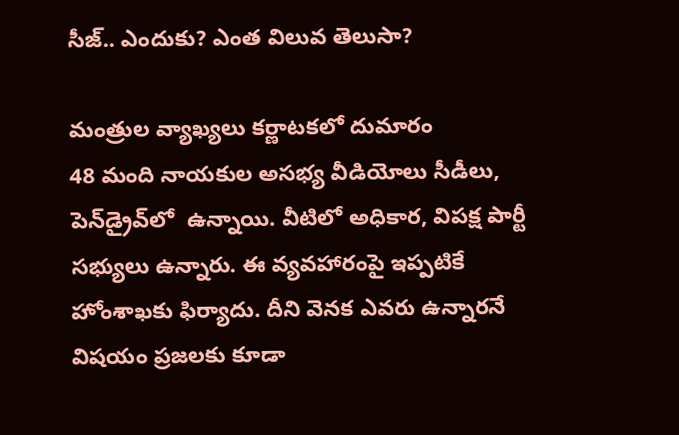సీజ్‌.. ఎందుకు? ఎంత విలువ తెలుసా?

మంత్రుల వ్యాఖ్యలు కర్ణాటకలో దుమారం
48 మంది నాయకుల అసభ్య వీడియోలు సీడీలు, పెన్‌డ్రైవ్‌లో  ఉన్నాయి. వీటిలో అధికార, విపక్ష పార్టీ సభ్యులు ఉన్నారు. ఈ వ్యవహారంపై ఇప్పటికే హోంశాఖకు ఫిర్యాదు. దీని వెనక ఎవరు ఉన్నారనే విషయం ప్రజలకు కూడా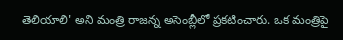తెలియాలి' అని మంత్రి రాజన్న అసెంబ్లీలో ప్రకటించారు. ఒక మంత్రిపై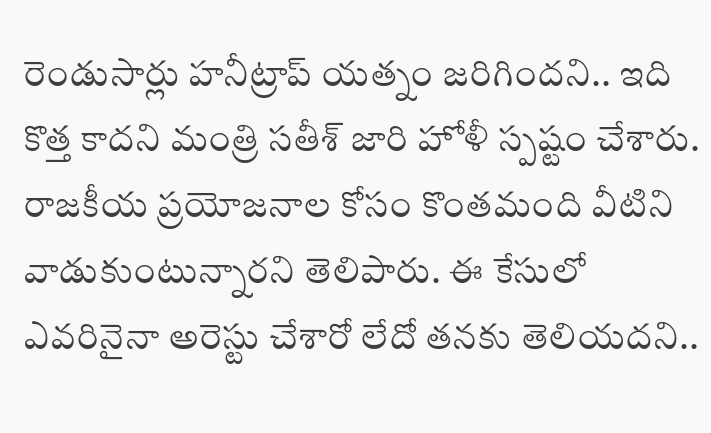రెండుసార్లు హనీట్రాప్ యత్నం జరిగిందని.. ఇది కొత్త కాదని మంత్రి సతీశ్ జారి హోళీ స్పష్టం చేశారు. రాజకీయ ప్రయోజనాల కోసం కొంతమంది వీటిని వాడుకుంటున్నారని తెలిపారు. ఈ కేసులో ఎవరినైనా అరెస్టు చేశారో లేదో తనకు తెలియదని..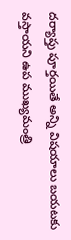దర్యాప్తు పూర్తయితే అన్ని విషయాలు బయటకు వస్తాయని ఉప ముఖ్యమంత్రి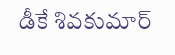డీకే శివకుమార్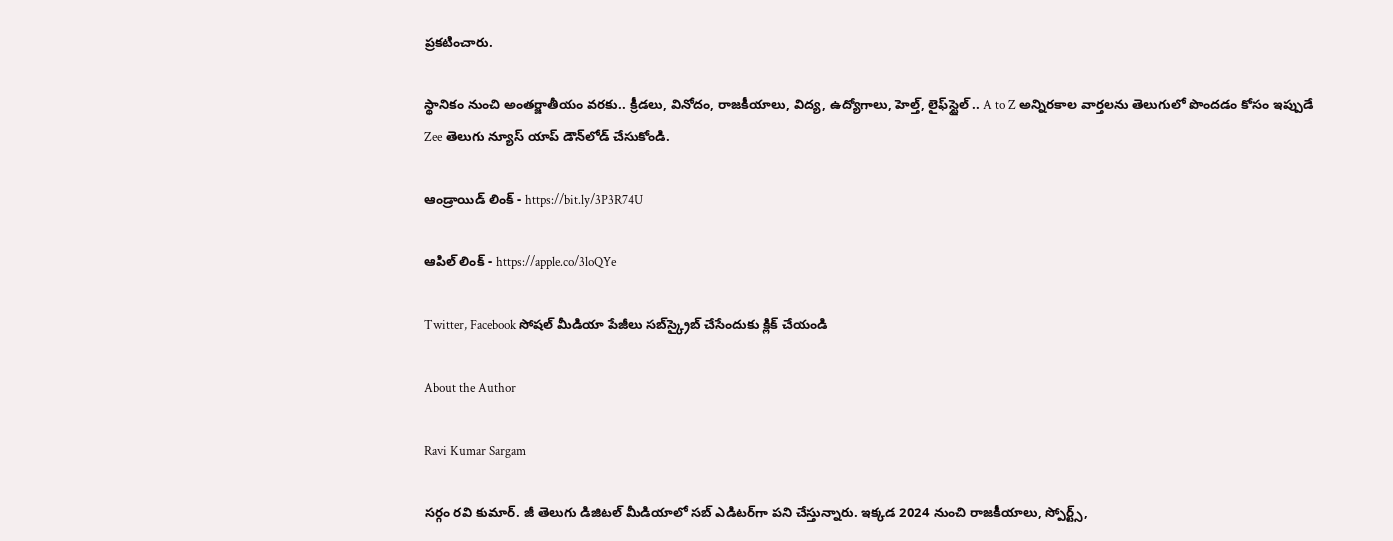ప్రకటించారు.

స్థానికం నుంచి అంతర్జాతీయం వరకు.. క్రీడలు, వినోదం, రాజకీయాలు, విద్య, ఉద్యోగాలు, హెల్త్, లైఫ్‌స్టైల్ .. A to Z అన్నిరకాల వార్తలను తెలుగులో పొందడం కోసం ఇప్పుడే Zee తెలుగు న్యూస్ యాప్ డౌన్‌లోడ్ చేసుకోండి.

ఆండ్రాయిడ్ లింక్ - https://bit.ly/3P3R74U

ఆపిల్ లింక్ - https://apple.co/3loQYe

Twitter, Facebook సోషల్ మీడియా పేజీలు సబ్‌స్క్రైబ్ చేసేందుకు క్లిక్ చేయండి

About the Author

Ravi Kumar Sargam

సర్గం రవి కుమార్‌. జీ తెలుగు డిజిటల్ మీడియాలో సబ్ ఎడిటర్‌గా పని చేస్తున్నారు. ఇక్కడ 2024 నుంచి రాజకీయాలు, స్పోర్ట్స్,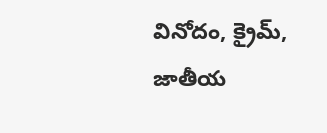వినోదం, క్రైమ్, జాతీయ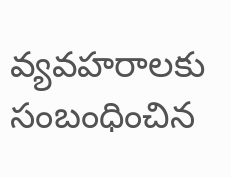వ్యవహరాలకు సంబంధించిన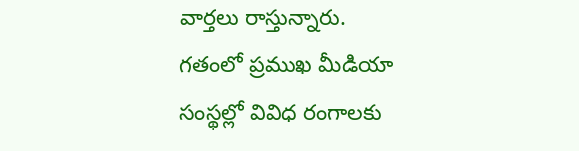వార్తలు రాస్తున్నారు. గతంలో ప్రముఖ మీడియా సంస్థల్లో వివిధ రంగాలకు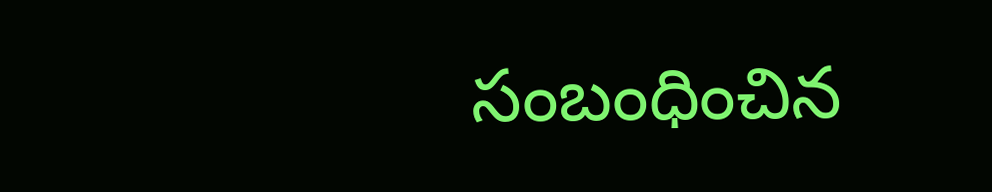సంబంధించిన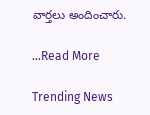వార్తలు అందించారు.

...Read More

Trending News